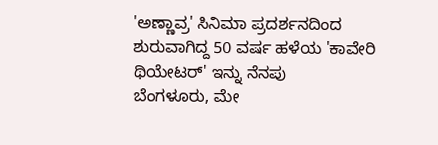'ಅಣ್ಣಾವ್ರ' ಸಿನಿಮಾ ಪ್ರದರ್ಶನದಿಂದ ಶುರುವಾಗಿದ್ದ 50 ವರ್ಷ ಹಳೆಯ 'ಕಾವೇರಿ ಥಿಯೇಟರ್' ಇನ್ನು ನೆನಪು
ಬೆಂಗಳೂರು, ಮೇ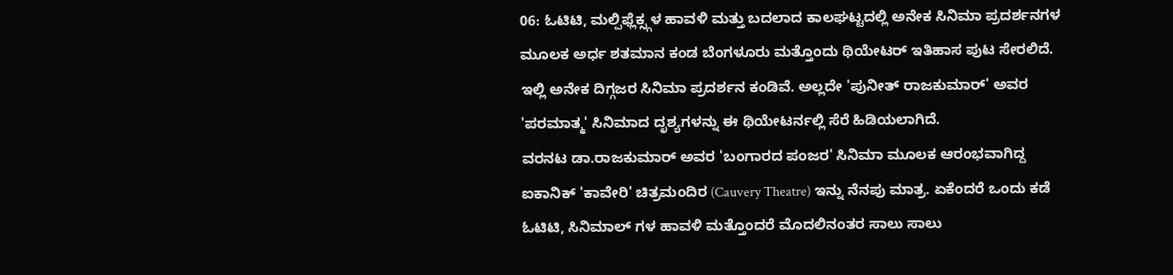06: ಓಟಿಟಿ, ಮಲ್ಪಿಫ್ಲೆಕ್ಸ್ಗಳ ಹಾವಳಿ ಮತ್ತು ಬದಲಾದ ಕಾಲಘಟ್ಟದಲ್ಲಿ ಅನೇಕ ಸಿನಿಮಾ ಪ್ರದರ್ಶನಗಳ ಮೂಲಕ ಅರ್ಧ ಶತಮಾನ ಕಂಡ ಬೆಂಗಳೂರು ಮತ್ತೊಂದು ಥಿಯೇಟರ್ ಇತಿಹಾಸ ಪುಟ ಸೇರಲಿದೆ. ಇಲ್ಲಿ ಅನೇಕ ದಿಗ್ಗಜರ ಸಿನಿಮಾ ಪ್ರದರ್ಶನ ಕಂಡಿವೆ. ಅಲ್ಲದೇ 'ಪುನೀತ್ ರಾಜಕುಮಾರ್' ಅವರ 'ಪರಮಾತ್ಮ' ಸಿನಿಮಾದ ದೃಶ್ಯಗಳನ್ನು ಈ ಥಿಯೇಟರ್ನಲ್ಲಿ ಸೆರೆ ಹಿಡಿಯಲಾಗಿದೆ.
ವರನಟ ಡಾ.ರಾಜಕುಮಾರ್ ಅವರ 'ಬಂಗಾರದ ಪಂಜರ' ಸಿನಿಮಾ ಮೂಲಕ ಆರಂಭವಾಗಿದ್ದ ಐಕಾನಿಕ್ 'ಕಾವೇರಿ' ಚಿತ್ರಮಂದಿರ (Cauvery Theatre) ಇನ್ನು ನೆನಪು ಮಾತ್ರ. ಏಕೆಂದರೆ ಒಂದು ಕಡೆ ಓಟಿಟಿ, ಸಿನಿಮಾಲ್ ಗಳ ಹಾವಳಿ ಮತ್ತೊಂದರೆ ಮೊದಲಿನಂತರ ಸಾಲು ಸಾಲು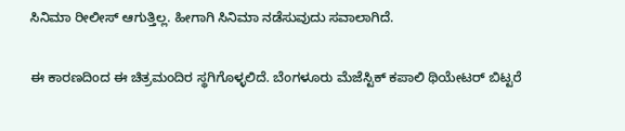ಸಿನಿಮಾ ರೀಲೀಸ್ ಆಗುತ್ತಿಲ್ಲ. ಹೀಗಾಗಿ ಸಿನಿಮಾ ನಡೆಸುವುದು ಸವಾಲಾಗಿದೆ.

ಈ ಕಾರಣದಿಂದ ಈ ಚಿತ್ರಮಂದಿರ ಸ್ಥಗಿಗೊಳ್ಳಲಿದೆ. ಬೆಂಗಳೂರು ಮೆಜೆಸ್ಟಿಕ್ ಕಪಾಲಿ ಥಿಯೇಟರ್ ಬಿಟ್ಟರೆ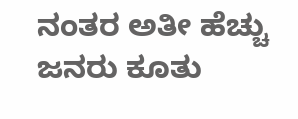ನಂತರ ಅತೀ ಹೆಚ್ಚು ಜನರು ಕೂತು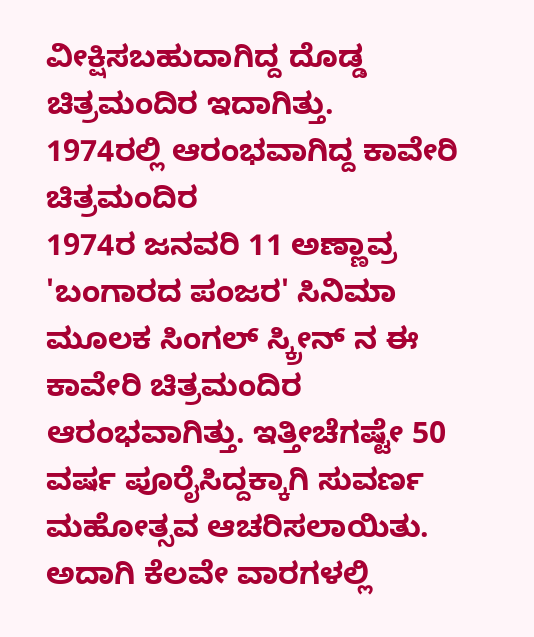ವೀಕ್ಷಿಸಬಹುದಾಗಿದ್ದ ದೊಡ್ಡ ಚಿತ್ರಮಂದಿರ ಇದಾಗಿತ್ತು.
1974ರಲ್ಲಿ ಆರಂಭವಾಗಿದ್ದ ಕಾವೇರಿ ಚಿತ್ರಮಂದಿರ
1974ರ ಜನವರಿ 11 ಅಣ್ಣಾವ್ರ 'ಬಂಗಾರದ ಪಂಜರ' ಸಿನಿಮಾ ಮೂಲಕ ಸಿಂಗಲ್ ಸ್ಕ್ರೀನ್ ನ ಈ ಕಾವೇರಿ ಚಿತ್ರಮಂದಿರ ಆರಂಭವಾಗಿತ್ತು. ಇತ್ತೀಚೆಗಷ್ಟೇ 50 ವರ್ಷ ಪೂರೈಸಿದ್ದಕ್ಕಾಗಿ ಸುವರ್ಣ ಮಹೋತ್ಸವ ಆಚರಿಸಲಾಯಿತು. ಅದಾಗಿ ಕೆಲವೇ ವಾರಗಳಲ್ಲಿ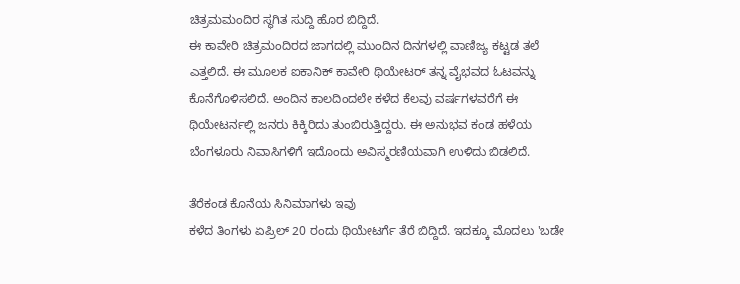ಚಿತ್ರಮಮಂದಿರ ಸ್ಥಗಿತ ಸುದ್ದಿ ಹೊರ ಬಿದ್ದಿದೆ.
ಈ ಕಾವೇರಿ ಚಿತ್ರಮಂದಿರದ ಜಾಗದಲ್ಲಿ ಮುಂದಿನ ದಿನಗಳಲ್ಲಿ ವಾಣಿಜ್ಯ ಕಟ್ಟಡ ತಲೆ ಎತ್ತಲಿದೆ. ಈ ಮೂಲಕ ಐಕಾನಿಕ್ ಕಾವೇರಿ ಥಿಯೇಟರ್ ತನ್ನ ವೈಭವದ ಓಟವನ್ನು ಕೊನೆಗೊಳಿಸಲಿದೆ. ಅಂದಿನ ಕಾಲದಿಂದಲೇ ಕಳೆದ ಕೆಲವು ವರ್ಷಗಳವರೆಗೆ ಈ ಥಿಯೇಟರ್ನಲ್ಲಿ ಜನರು ಕಿಕ್ಕಿರಿದು ತುಂಬಿರುತ್ತಿದ್ದರು. ಈ ಅನುಭವ ಕಂಡ ಹಳೆಯ ಬೆಂಗಳೂರು ನಿವಾಸಿಗಳಿಗೆ ಇದೊಂದು ಅವಿಸ್ಮರಣಿಯವಾಗಿ ಉಳಿದು ಬಿಡಲಿದೆ.

ತೆರೆಕಂಡ ಕೊನೆಯ ಸಿನಿಮಾಗಳು ಇವು
ಕಳೆದ ತಿಂಗಳು ಏಪ್ರಿಲ್ 20 ರಂದು ಥಿಯೇಟರ್ಗೆ ತೆರೆ ಬಿದ್ದಿದೆ. ಇದಕ್ಕೂ ಮೊದಲು 'ಬಡೇ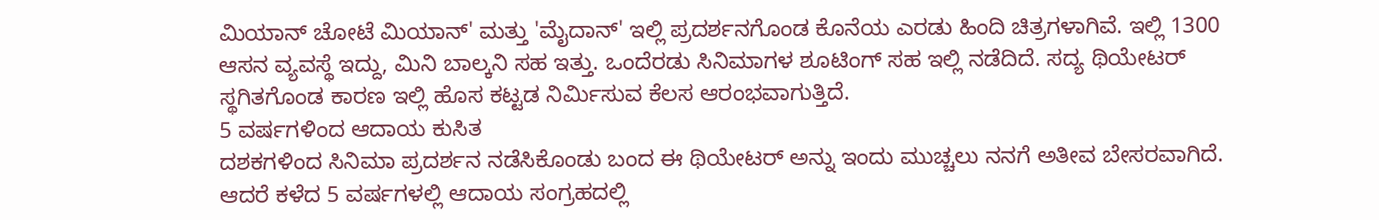ಮಿಯಾನ್ ಚೋಟೆ ಮಿಯಾನ್' ಮತ್ತು 'ಮೈದಾನ್' ಇಲ್ಲಿ ಪ್ರದರ್ಶನಗೊಂಡ ಕೊನೆಯ ಎರಡು ಹಿಂದಿ ಚಿತ್ರಗಳಾಗಿವೆ. ಇಲ್ಲಿ 1300 ಆಸನ ವ್ಯವಸ್ಥೆ ಇದ್ದು, ಮಿನಿ ಬಾಲ್ಕನಿ ಸಹ ಇತ್ತು. ಒಂದೆರಡು ಸಿನಿಮಾಗಳ ಶೂಟಿಂಗ್ ಸಹ ಇಲ್ಲಿ ನಡೆದಿದೆ. ಸದ್ಯ ಥಿಯೇಟರ್ ಸ್ಥಗಿತಗೊಂಡ ಕಾರಣ ಇಲ್ಲಿ ಹೊಸ ಕಟ್ಟಡ ನಿರ್ಮಿಸುವ ಕೆಲಸ ಆರಂಭವಾಗುತ್ತಿದೆ.
5 ವರ್ಷಗಳಿಂದ ಆದಾಯ ಕುಸಿತ
ದಶಕಗಳಿಂದ ಸಿನಿಮಾ ಪ್ರದರ್ಶನ ನಡೆಸಿಕೊಂಡು ಬಂದ ಈ ಥಿಯೇಟರ್ ಅನ್ನು ಇಂದು ಮುಚ್ಚಲು ನನಗೆ ಅತೀವ ಬೇಸರವಾಗಿದೆ. ಆದರೆ ಕಳೆದ 5 ವರ್ಷಗಳಲ್ಲಿ ಆದಾಯ ಸಂಗ್ರಹದಲ್ಲಿ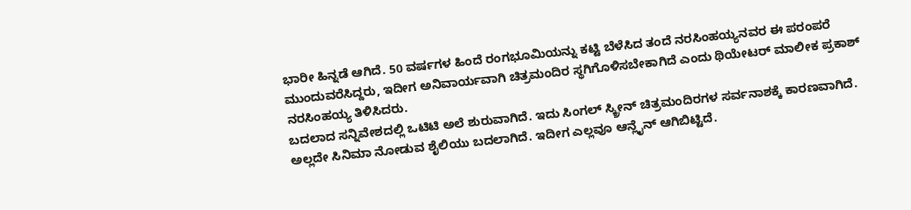ಭಾರೀ ಹಿನ್ನಡೆ ಆಗಿದೆ. 50 ವರ್ಷಗಳ ಹಿಂದೆ ರಂಗಭೂಮಿಯನ್ನು ಕಟ್ಟಿ ಬೆಳೆಸಿದ ತಂದೆ ನರಸಿಂಹಯ್ಯನವರ ಈ ಪರಂಪರೆ ಮುಂದುವರೆಸಿದ್ದರು, ಇದೀಗ ಅನಿವಾರ್ಯವಾಗಿ ಚಿತ್ರಮಂದಿರ ಸ್ಥಗಿಗೊಳಿಸಬೇಕಾಗಿದೆ ಎಂದು ಥಿಯೇಟರ್ ಮಾಲೀಕ ಪ್ರಕಾಶ್ ನರಸಿಂಹಯ್ಯ ತಿಳಿಸಿದರು.
ಬದಲಾದ ಸನ್ನಿವೇಶದಲ್ಲಿ ಒಟಿಟಿ ಅಲೆ ಶುರುವಾಗಿದೆ. ಇದು ಸಿಂಗಲ್ ಸ್ಕ್ರೀನ್ ಚಿತ್ರಮಂದಿರಗಳ ಸರ್ವನಾಶಕ್ಕೆ ಕಾರಣವಾಗಿದೆ. ಅಲ್ಲದೇ ಸಿನಿಮಾ ನೋಡುವ ಶೈಲಿಯು ಬದಲಾಗಿದೆ. ಇದೀಗ ಎಲ್ಲವೂ ಆನ್ಲೈನ್ ಆಗಿಬಿಟ್ಟಿದೆ.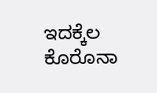ಇದಕ್ಕೆಲ ಕೊರೊನಾ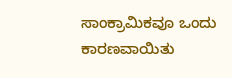ಸಾಂಕ್ರಾಮಿಕವೂ ಒಂದು ಕಾರಣವಾಯಿತು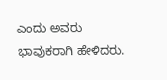ಎಂದು ಅವರು ಭಾವುಕರಾಗಿ ಹೇಳಿದರು.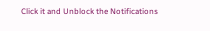Click it and Unblock the Notifications